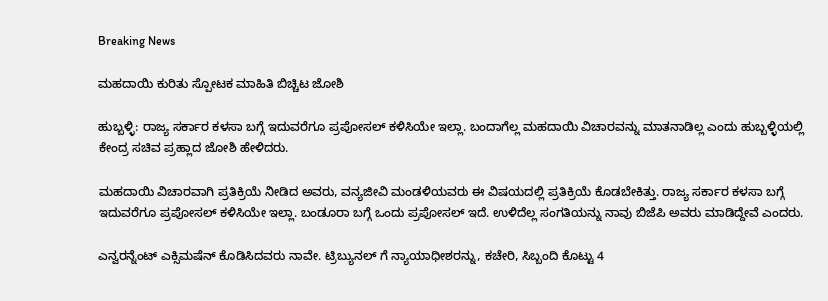Breaking News

ಮಹದಾಯಿ ಕುರಿತು ಸ್ಪೋಟಕ ಮಾಹಿತಿ ಬಿಚ್ಚಿಟ ಜೋಶಿ

ಹುಬ್ಬಳ್ಳಿ: ರಾಜ್ಯ ಸರ್ಕಾರ ಕಳಸಾ ಬಗ್ಗೆ ಇದುವರೆಗೂ ಪ್ರಪೋಸಲ್ ಕಳಿಸಿಯೇ ಇಲ್ಲಾ. ಬಂದಾಗೆಲ್ಲ ಮಹದಾಯಿ ವಿಚಾರವನ್ನು ಮಾತನಾಡಿಲ್ಲ ಎಂದು ಹುಬ್ಬಳ್ಳಿಯಲ್ಲಿ ಕೇಂದ್ರ ಸಚಿವ ಪ್ರಹ್ಲಾದ ಜೋಶಿ ಹೇಳಿದರು.

ಮಹದಾಯಿ ವಿಚಾರವಾಗಿ ಪ್ರತಿಕ್ರಿಯೆ ನೀಡಿದ ಅವರು, ವನ್ಯಜೀವಿ ಮಂಡಳಿಯವರು ಈ ವಿಷಯದಲ್ಲಿ ಪ್ರತಿಕ್ರಿಯೆ ಕೊಡಬೇಕಿತ್ತು. ರಾಜ್ಯ ಸರ್ಕಾರ ಕಳಸಾ ಬಗ್ಗೆ ಇದುವರೆಗೂ ಪ್ರಪೋಸಲ್ ಕಳಿಸಿಯೇ ಇಲ್ಲಾ. ಬಂಡೂರಾ ಬಗ್ಗೆ ಒಂದು ಪ್ರಪೋಸಲ್ ಇದೆ. ಉಳಿದೆಲ್ಲ ಸಂಗತಿಯನ್ನು ನಾವು ಬಿಜೆಪಿ ಅವರು ಮಾಡಿದ್ದೇವೆ ಎಂದರು.

ಎನ್ವರನ್ನೆಂಟ್ ಎಕ್ಸಿಮಷೆನ್ ಕೊಡಿಸಿದವರು ನಾವೇ. ಟ್ರಿಬ್ಯುನಲ್ ಗೆ ನ್ಯಾಯಾಧೀಶರನ್ನು, ಕಚೇರಿ, ಸಿಬ್ಬಂದಿ ಕೊಟ್ಟು 4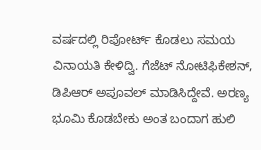ವರ್ಷದಲ್ಲಿ ರಿಪೋರ್ಟ್ ಕೊಡಲು ಸಮಯ ವಿನಾಯತಿ ಕೇಳಿದ್ವಿ. ಗೆಜೆಟ್ ನೋಟಿಫಿಕೇಶನ್, ಡಿಪಿಆ‌ರ್ ಅಪೂವಲ್ ಮಾಡಿಸಿದ್ದೇವೆ. ಅರಣ್ಯ ಭೂಮಿ ಕೊಡಬೇಕು ಅಂತ ಬಂದಾಗ ಹುಲಿ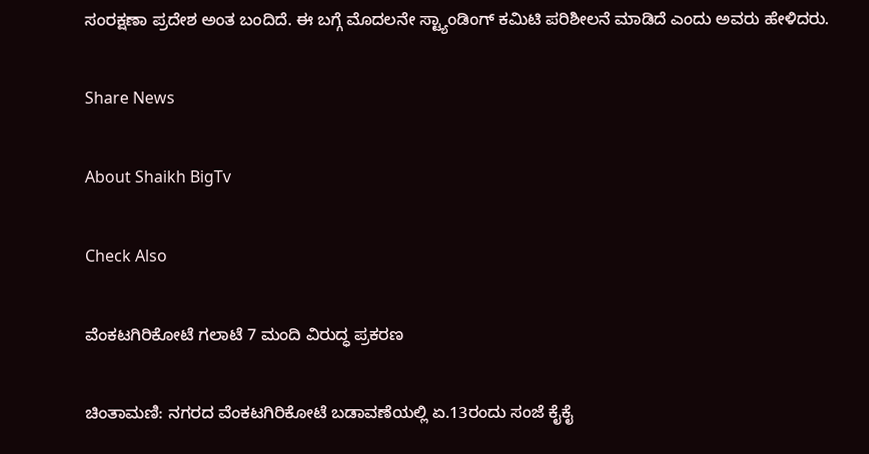ಸಂರಕ್ಷಣಾ ಪ್ರದೇಶ ಅಂತ ಬಂದಿದೆ. ಈ ಬಗ್ಗೆ ಮೊದಲನೇ ಸ್ಟ್ಯಾಂಡಿಂಗ್ ಕಮಿಟಿ ಪರಿಶೀಲನೆ ಮಾಡಿದೆ ಎಂದು ಅವರು ಹೇಳಿದರು.

Share News

About Shaikh BigTv

Check Also

ವೆಂಕಟಗಿರಿಕೋಟೆ ಗಲಾಟೆ 7 ಮಂದಿ ವಿರುದ್ಧ ಪ್ರಕರಣ

ಚಿಂತಾಮಣಿ: ನಗರದ ವೆಂಕಟಗಿರಿಕೋಟೆ ಬಡಾವಣೆಯಲ್ಲಿ ಏ.13ರಂದು ಸಂಜೆ ಕೈಕೈ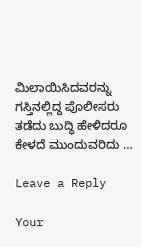ಮಿಲಾಯಿಸಿದವರನ್ನು ಗಸ್ತಿನಲ್ಲಿದ್ದ ಪೊಲೀಸರು ತಡೆದು ಬುದ್ಧಿ ಹೇಳಿದರೂ ಕೇಳದೆ ಮುಂದುವರಿದು …

Leave a Reply

Your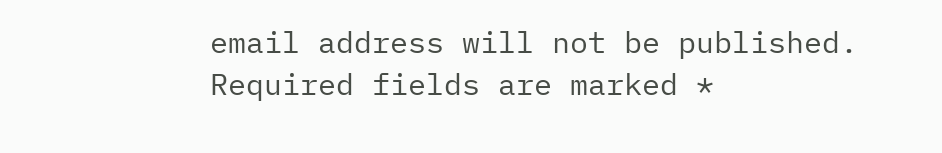email address will not be published. Required fields are marked *